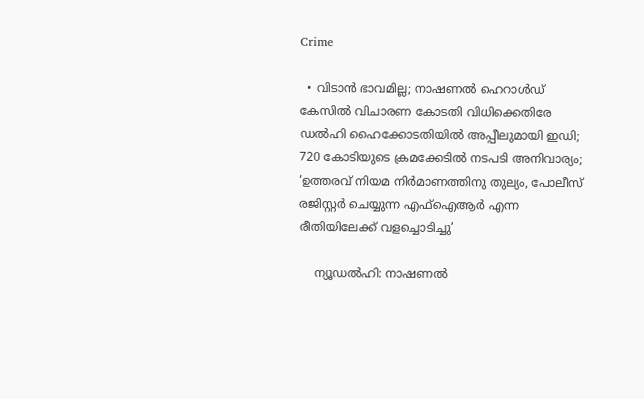Crime

  • വിടാന്‍ ഭാവമില്ല; നാഷണല്‍ ഹെറാള്‍ഡ് കേസില്‍ വിചാരണ കോടതി വിധിക്കെതിരേ ഡല്‍ഹി ഹൈക്കോടതിയില്‍ അപ്പീലുമായി ഇഡി; 720 കോടിയുടെ ക്രമക്കേടില്‍ നടപടി അനിവാര്യം; ‘ഉത്തരവ് നിയമ നിര്‍മാണത്തിനു തുല്യം, പോലീസ് രജിസ്റ്റര്‍ ചെയ്യുന്ന എഫ്‌ഐആര്‍ എന്ന രീതിയിലേക്ക് വളച്ചൊടിച്ചു’

    ന്യൂഡല്‍ഹി: നാഷണല്‍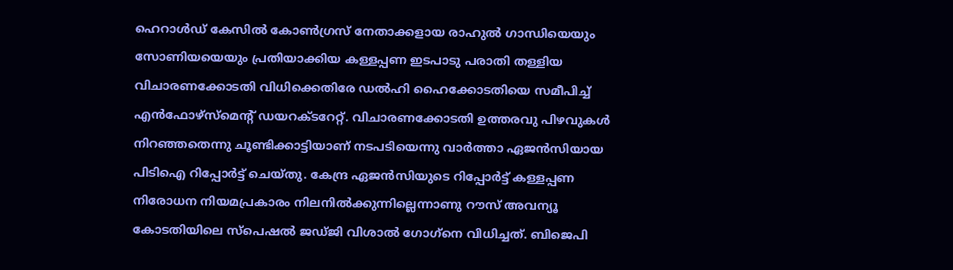ഹെറാള്‍ഡ് കേസില്‍ കോണ്‍ഗ്രസ് നേതാക്കളായ രാഹുല്‍ ഗാന്ധിയെയും സോണിയയെയും പ്രതിയാക്കിയ കള്ളപ്പണ ഇടപാടു പരാതി തള്ളിയ വിചാരണക്കോടതി വിധിക്കെതിരേ ഡല്‍ഹി ഹൈക്കോടതിയെ സമീപിച്ച് എന്‍ഫോഴ്‌സ്‌മെന്റ് ഡയറക്ടറേറ്റ്. വിചാരണക്കോടതി ഉത്തരവു പിഴവുകള്‍ നിറഞ്ഞതെന്നു ചൂണ്ടിക്കാട്ടിയാണ് നടപടിയെന്നു വാര്‍ത്താ ഏജന്‍സിയായ പിടിഐ റിപ്പോര്‍ട്ട് ചെയ്തു. കേന്ദ്ര ഏജന്‍സിയുടെ റിപ്പോര്‍ട്ട് കള്ളപ്പണ നിരോധന നിയമപ്രകാരം നിലനില്‍ക്കുന്നില്ലെന്നാണു റൗസ് അവന്യൂ കോടതിയിലെ സ്‌പെഷല്‍ ജഡ്ജി വിശാല്‍ ഗോഗ്‌നെ വിധിച്ചത്. ബിജെപി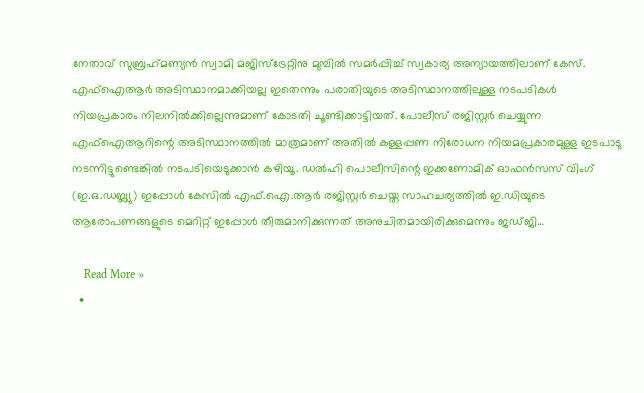നേതാവ് സുബ്രഹ്‌മണ്യന്‍ സ്വാമി മജിസ്‌ട്രേറ്റിനു മുമ്പില്‍ സമര്‍പ്പിച്ച് സ്വകാര്യ അന്യായത്തിലാണ് കേസ്. എഫ്‌ഐആര്‍ അടിസ്ഥാനമാക്കിയല്ല ഇതെന്നും പരാതിയുടെ അടിസ്ഥാനത്തിലുള്ള നടപടികള്‍ നിയപ്രകാരം നിലനില്‍ക്കില്ലെന്നുമാണ് കോടതി ചൂണ്ടിക്കാട്ടിയത്. പോലീസ് രജിസ്റ്റര്‍ ചെയ്യുന്ന എഫ്‌ഐആറിന്റെ അടിസ്ഥാനത്തില്‍ മാത്രമാണ് അതില്‍ കള്ളപ്പണ നിരോധന നിയമപ്രകാരമുള്ള ഇടപാടു നടന്നിട്ടുണ്ടെങ്കില്‍ നടപടിയെടുക്കാന്‍ കഴിയൂ. ഡല്‍ഹി പൊലീസിന്റെ ഇക്കണോമിക് ഓഫന്‍സസ് വിംഗ് (ഇ.ഒ.ഡബ്ല്യു) ഇപ്പോള്‍ കേസില്‍ എഫ്.ഐ.ആര്‍ രജിസ്റ്റര്‍ ചെയ്ത സാഹചര്യത്തില്‍ ഇ.ഡിയുടെ ആരോപണങ്ങളുടെ മെറിറ്റ് ഇപ്പോള്‍ തീരുമാനിക്കുന്നത് അനുചിതമായിരിക്കുമെന്നും ജഡ്ജി…

    Read More »
  •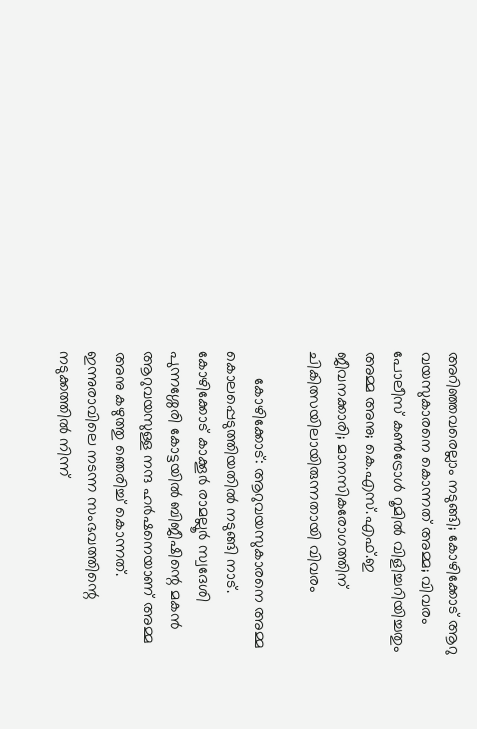അറിഞ്ഞവരെല്ലാം നടുങ്ങി; കോഴിക്കോട് ആറു വയസുകാരനെ കൊന്നത് അമ്മ; വിവരം പോലീസ് കണ്‍ട്രോള്‍ റൂമില്‍ വിളിച്ചറിയിച്ചതും അമ്മ അനു; കെ.എസ്.എഫ്.ഇ ജീവനക്കാരി; മാനസികരോഗത്തിന് ചികിത്സയിലായിരുന്നതായി വിവരം

      കോഴിക്കോട്: ആറുവയസുകാരനെ അമ്മ കൊലപ്പെടുത്തിയതില്‍ നടുങ്ങി നാട്. കോഴിക്കോട് കാക്കൂര്‍ രാമല്ലൂര്‍ സ്വദേശി പുന്നശ്ശേരി കോട്ടയില്‍ ബിജീഷിന്റെ മകന്‍ ആറുവയസുള്ള നന്ദ ഹര്‍ഷനെയാണ് അമ്മ അനു കഴുത്തു ഞെരിച്ച് കൊന്നത്. ഇന്നുരാവിലെ നടന്ന സംഭവത്തിന്റെ നടുക്കത്തില്‍ നിന്ന്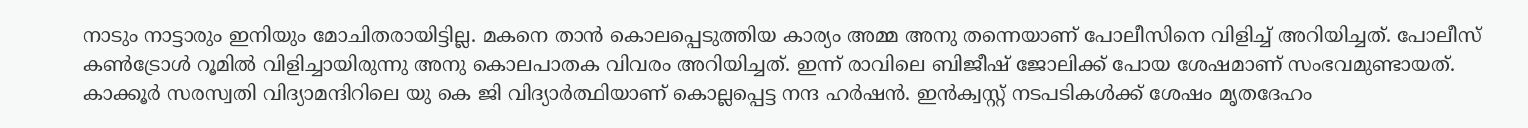നാടും നാട്ടാരും ഇനിയും മോചിതരായിട്ടില്ല. മകനെ താന്‍ കൊലപ്പെടുത്തിയ കാര്യം അമ്മ അനു തന്നെയാണ് പോലീസിനെ വിളിച്ച് അറിയിച്ചത്. പോലീസ് കണ്‍ട്രോള്‍ റൂമില്‍ വിളിച്ചായിരുന്നു അനു കൊലപാതക വിവരം അറിയിച്ചത്. ഇന്ന് രാവിലെ ബിജീഷ് ജോലിക്ക് പോയ ശേഷമാണ് സംഭവമുണ്ടായത്. കാക്കൂര്‍ സരസ്വതി വിദ്യാമന്ദിറിലെ യു കെ ജി വിദ്യാര്‍ത്ഥിയാണ് കൊല്ലപ്പെട്ട നന്ദ ഹര്‍ഷന്‍. ഇന്‍ക്വസ്റ്റ് നടപടികള്‍ക്ക് ശേഷം മൃതദേഹം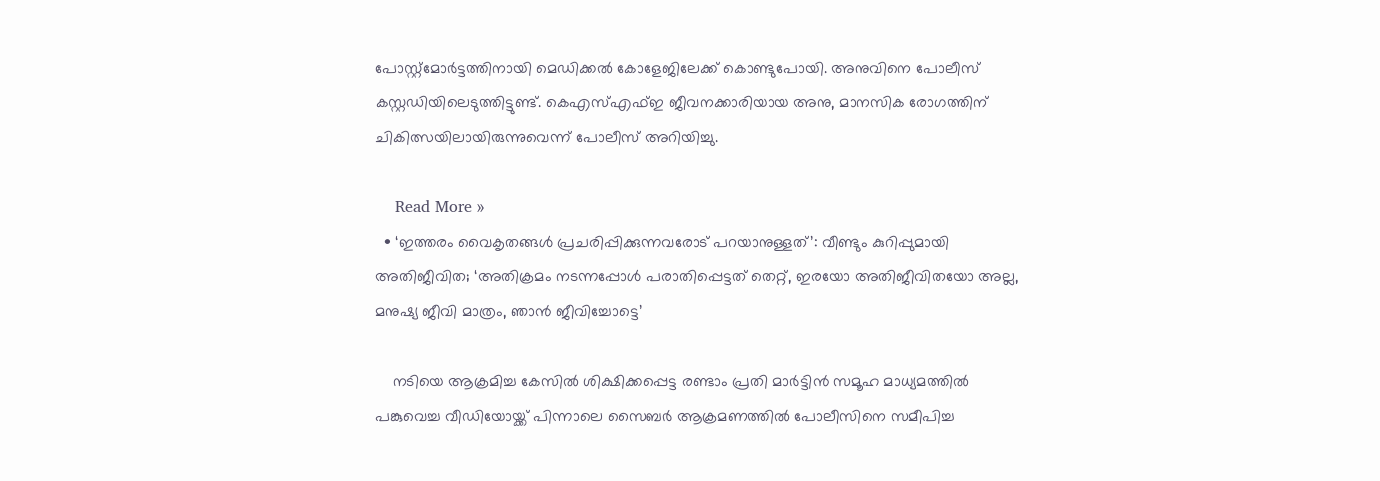പോസ്റ്റ്മോര്‍ട്ടത്തിനായി മെഡിക്കല്‍ കോളേജിലേക്ക് കൊണ്ടുപോയി. അനുവിനെ പോലീസ് കസ്റ്റഡിയിലെടുത്തിട്ടുണ്ട്. കെഎസ്എഫ്ഇ ജീവനക്കാരിയായ അനു, മാനസിക രോഗത്തിന് ചികിത്സയിലായിരുന്നുവെന്ന് പോലീസ് അറിയിച്ചു.

    Read More »
  • ‘ഇത്തരം വൈകൃതങ്ങള്‍ പ്രചരിപ്പിക്കുന്നവരോട് പറയാനുള്ളത്’: വീണ്ടും കുറിപ്പുമായി അതിജീവിത; ‘അതിക്രമം നടന്നപ്പോള്‍ പരാതിപ്പെട്ടത് തെറ്റ്, ഇരയോ അതിജീവിതയോ അല്ല, മനുഷ്യ ജീവി മാത്രം, ഞാന്‍ ജീവിച്ചോട്ടെ’

    നടിയെ ആക്രമിച്ച കേസില്‍ ശിക്ഷിക്കപ്പെട്ട രണ്ടാം പ്രതി മാര്‍ട്ടിന്‍ സമൂഹ മാധ്യമത്തില്‍ പങ്കുവെച്ച വീഡിയോയ്ക്ക് പിന്നാലെ സൈബര്‍ ആക്രമണത്തില്‍ പോലീസിനെ സമീപിച്ച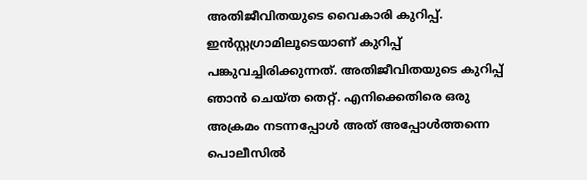അതിജീവിതയുടെ വൈകാരി കുറിപ്പ്. ഇന്‍സ്റ്റഗ്രാമിലൂടെയാണ് കുറിപ്പ് പങ്കുവച്ചിരിക്കുന്നത്. അതിജീവിതയുടെ കുറിപ്പ് ഞാന്‍ ചെയ്ത തെറ്റ്. എനിക്കെതിരെ ഒരു അക്രമം നടന്നപ്പോള്‍ അത് അപ്പോള്‍ത്തന്നെ പൊലീസില്‍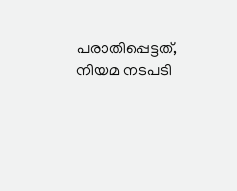പരാതിപ്പെട്ടത്, നിയമ നടപടി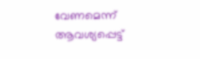വേണമെന്ന് ആവശ്യപ്പെട്ട്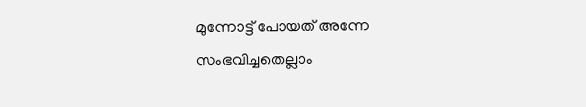മുന്നോട്ട് പോയത് അന്നേ സംഭവിച്ചതെല്ലാം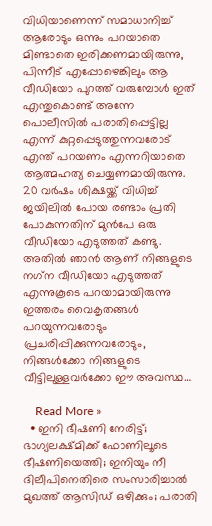വിധിയാണെന്ന് സമാധാനിച്ച് ആരോടും ഒന്നും പറയാതെ മിണ്ടാതെ ഇരിക്കണമായിരുന്നു, പിന്നീട് എപ്പോഴെങ്കിലും ആ വീഡിയോ പുറത്ത് വരുമ്പോള്‍ ഇത് എന്തുകൊണ്ട് അന്നേ പൊലീസില്‍ പരാതിപ്പെട്ടില്ല എന്ന് കുറ്റപ്പെടുത്തുന്നവരോട് എന്ത് പറയണം എന്നറിയാതെ ആത്മഹത്യ ചെയ്യണമായിരുന്നു. 20 വര്‍ഷം ശിക്ഷയ്ക്ക് വിധിച്ച് ജയിലില്‍ പോയ രണ്ടാം പ്രതി പോകുന്നതിന് മുന്‍പേ ഒരു വീഡിയോ എടുത്തത് കണ്ടു. അതില്‍ ഞാന്‍ ആണ് നിങ്ങളുടെ നഗ്‌ന വീഡിയോ എടുത്തത് എന്നുകൂടെ പറയാമായിരുന്നു ഇത്തരം വൈകൃതങ്ങള്‍ പറയുന്നവരോടും പ്രചരിപ്പിക്കുന്നവരോടും, നിങ്ങള്‍ക്കോ നിങ്ങളുടെ വീട്ടിലുള്ളവര്‍ക്കോ ഈ അവസ്ഥ…

    Read More »
  • ഇനി ഭീഷണി നേരിട്ട്; ഭാഗ്യലക്ഷ്മിക്ക് ഫോണിലൂടെ ഭീഷണിയെത്തി; ഇനിയും നീ ദിലീപിനെതിരെ സംസാരിച്ചാല്‍ മുഖത്ത് ആസിഡ് ഒഴിക്കും; പരാതി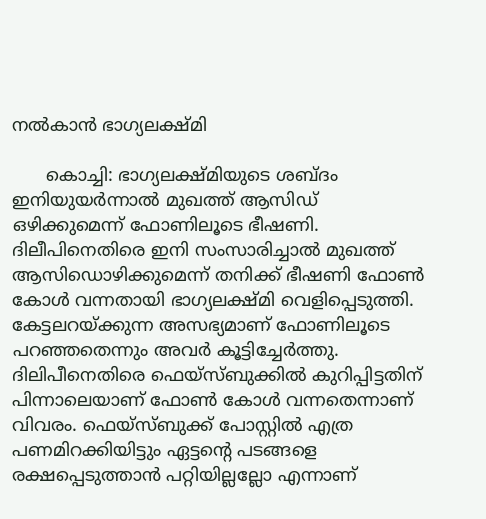നല്‍കാന്‍ ഭാഗ്യലക്ഷ്മി

      കൊച്ചി: ഭാഗ്യലക്ഷ്മിയുടെ ശബ്ദം ഇനിയുയര്‍ന്നാല്‍ മുഖത്ത് ആസിഡ് ഒഴിക്കുമെന്ന് ഫോണിലൂടെ ഭീഷണി. ദിലീപിനെതിരെ ഇനി സംസാരിച്ചാല്‍ മുഖത്ത് ആസിഡൊഴിക്കുമെന്ന് തനിക്ക് ഭീഷണി ഫോണ്‍ കോള്‍ വന്നതായി ഭാഗ്യലക്ഷ്മി വെളിപ്പെടുത്തി. കേട്ടലറയ്ക്കുന്ന അസഭ്യമാണ് ഫോണിലൂടെ പറഞ്ഞതെന്നും അവര്‍ കൂട്ടിച്ചേര്‍ത്തു. ദിലിപീനെതിരെ ഫെയ്‌സ്ബുക്കില്‍ കുറിപ്പിട്ടതിന് പിന്നാലെയാണ് ഫോണ്‍ കോള്‍ വന്നതെന്നാണ് വിവരം. ഫെയ്‌സ്ബുക്ക് പോസ്റ്റില്‍ എത്ര പണമിറക്കിയിട്ടും ഏട്ടന്റെ പടങ്ങളെ രക്ഷപ്പെടുത്താന്‍ പറ്റിയില്ലല്ലോ എന്നാണ്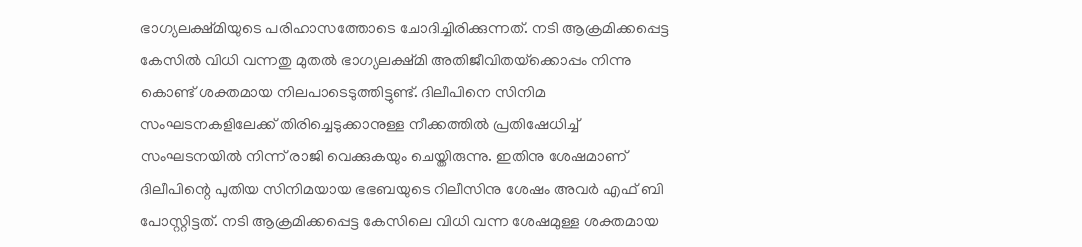ഭാഗ്യലക്ഷ്മിയുടെ പരിഹാസത്തോടെ ചോദിച്ചിരിക്കുന്നത്. നടി ആക്രമിക്കപ്പെട്ട കേസില്‍ വിധി വന്നതു മുതല്‍ ഭാഗ്യലക്ഷ്മി അതിജീവിതയ്‌ക്കൊപ്പം നിന്നു കൊണ്ട് ശക്തമായ നിലപാടെടുത്തിട്ടുണ്ട്. ദിലീപിനെ സിനിമ സംഘടനകളിലേക്ക് തിരിച്ചെടുക്കാനുള്ള നീക്കത്തില്‍ പ്രതിഷേധിച്ച് സംഘടനയില്‍ നിന്ന് രാജി വെക്കുകയും ചെയ്തിരുന്നു. ഇതിനു ശേഷമാണ് ദിലീപിന്റെ പുതിയ സിനിമയായ ഭഭബയുടെ റിലീസിനു ശേഷം അവര്‍ എഫ് ബി പോസ്റ്റിട്ടത്. നടി ആക്രമിക്കപ്പെട്ട കേസിലെ വിധി വന്ന ശേഷമുള്ള ശക്തമായ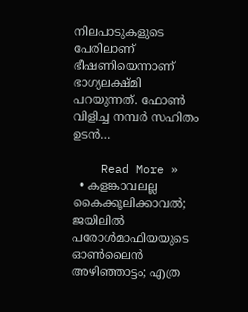നിലപാടുകളുടെ പേരിലാണ് ഭീഷണിയെന്നാണ് ഭാഗ്യലക്ഷ്മി പറയുന്നത്. ഫോണ്‍ വിളിച്ച നമ്പര്‍ സഹിതം ഉടന്‍…

    Read More »
  • കളങ്കാവലല്ല കൈക്കൂലിക്കാവല്‍; ജയിലില്‍ പരോള്‍മാഫിയയുടെ ഓണ്‍ലൈന്‍ അഴിഞ്ഞാട്ടം; എത്ര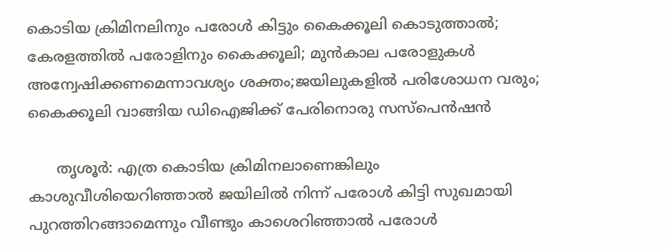കൊടിയ ക്രിമിനലിനും പരോള്‍ കിട്ടും കൈക്കൂലി കൊടുത്താല്‍; കേരളത്തില്‍ പരോളിനും കൈക്കൂലി; മുന്‍കാല പരോളുകള്‍ അന്വേഷിക്കണമെന്നാവശ്യം ശക്തം;ജയിലുകളില്‍ പരിശോധന വരും; കൈക്കൂലി വാങ്ങിയ ഡിഐജിക്ക് പേരിനൊരു സസ്‌പെന്‍ഷന്‍

      തൃശൂര്‍: എത്ര കൊടിയ ക്രിമിനലാണെങ്കിലും കാശുവീശിയെറിഞ്ഞാല്‍ ജയിലില്‍ നിന്ന് പരോള്‍ കിട്ടി സുഖമായി പുറത്തിറങ്ങാമെന്നും വീണ്ടും കാശെറിഞ്ഞാല്‍ പരോള്‍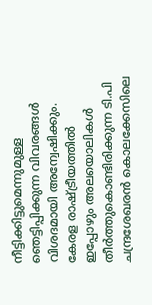നീട്ടിക്കിട്ടുമെന്നുമുള്ള ഞെട്ടിപ്പിക്കുന്ന വിവരങ്ങള്‍ വിശദമായി അന്വേഷിക്കും. കേരള രാഷ്ട്രീയത്തില്‍ ഇപ്പോഴും അലയൊലികള്‍ തീര്‍ത്തുകൊണ്ടിരിക്കുന്ന ടി.പി ചന്ദ്രശേഖരന്‍ കൊലക്കേസിലെ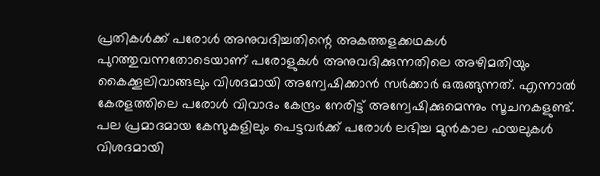പ്രതികള്‍ക്ക് പരോള്‍ അനുവദിച്ചതിന്റെ അകത്തളക്കഥകള്‍ പുറത്തുവന്നതോടെയാണ് പരോളുകള്‍ അനുവദിക്കുന്നതിലെ അഴിമതിയും കൈക്കൂലിവാങ്ങലും വിശദമായി അന്വേഷിക്കാന്‍ സര്‍ക്കാര്‍ ഒരുങ്ങുന്നത്. എന്നാല്‍ കേരളത്തിലെ പരോള്‍ വിവാദം കേന്ദ്രം നേരിട്ട് അന്വേഷിക്കുമെന്നും സൂചനകളുണ്ട്. പല പ്രമാദമായ കേസുകളിലും പെട്ടവര്‍ക്ക് പരോള്‍ ലഭിച്ച മുന്‍കാല ഫയലുകള്‍ വിശദമായി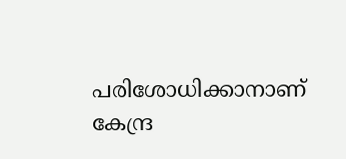പരിശോധിക്കാനാണ് കേന്ദ്ര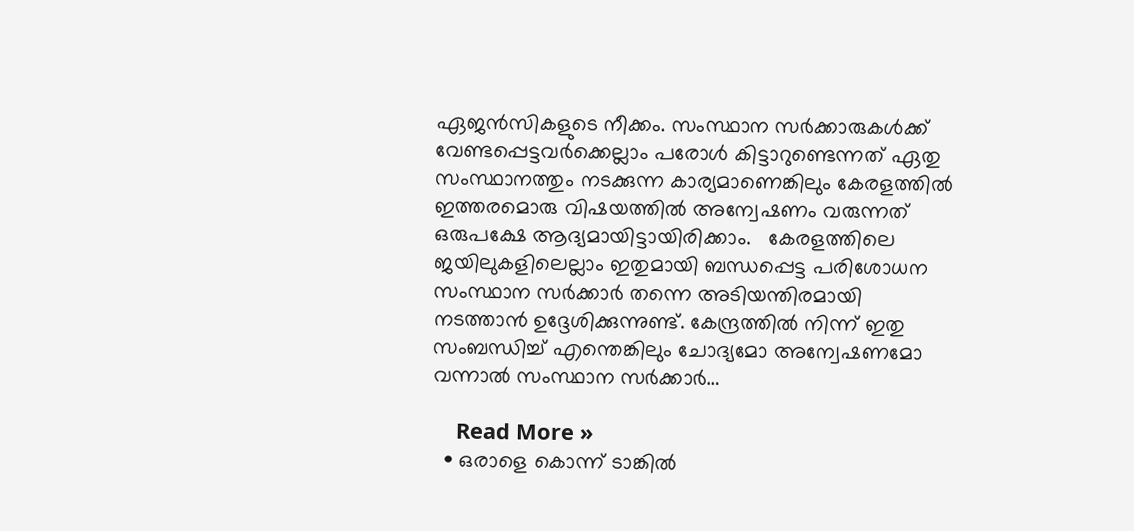ഏജന്‍സികളുടെ നീക്കം. സംസ്ഥാന സര്‍ക്കാരുകള്‍ക്ക് വേണ്ടപ്പെട്ടവര്‍ക്കെല്ലാം പരോള്‍ കിട്ടാറുണ്ടെന്നത് ഏതു സംസ്ഥാനത്തും നടക്കുന്ന കാര്യമാണെങ്കിലും കേരളത്തില്‍ ഇത്തരമൊരു വിഷയത്തില്‍ അന്വേഷണം വരുന്നത് ഒരുപക്ഷേ ആദ്യമായിട്ടായിരിക്കാം.   കേരളത്തിലെ ജയിലുകളിലെല്ലാം ഇതുമായി ബന്ധപ്പെട്ട പരിശോധന സംസ്ഥാന സര്‍ക്കാര്‍ തന്നെ അടിയന്തിരമായി നടത്താന്‍ ഉദ്ദേശിക്കുന്നുണ്ട്. കേന്ദ്രത്തില്‍ നിന്ന് ഇതു സംബന്ധിച്ച് എന്തെങ്കിലും ചോദ്യമോ അന്വേഷണമോ വന്നാല്‍ സംസ്ഥാന സര്‍ക്കാര്‍…

    Read More »
  • ഒരാളെ കൊന്ന് ടാങ്കില്‍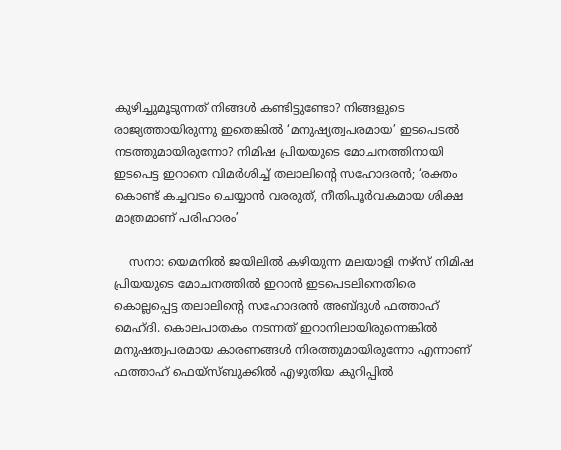കുഴിച്ചുമൂടുന്നത് നിങ്ങള്‍ കണ്ടിട്ടുണ്ടോ? നിങ്ങളുടെ രാജ്യത്തായിരുന്നു ഇതെങ്കില്‍ ‘മനുഷ്യത്വപരമായ’ ഇടപെടല്‍ നടത്തുമായിരുന്നോ? നിമിഷ പ്രിയയുടെ മോചനത്തിനായി ഇടപെട്ട ഇറാനെ വിമര്‍ശിച്ച് തലാലിന്റെ സഹോദരന്‍; ‘രക്തം കൊണ്ട് കച്ചവടം ചെയ്യാന്‍ വരരുത്, നീതിപൂര്‍വകമായ ശിക്ഷ മാത്രമാണ് പരിഹാരം’

    സനാ: യെമനില്‍ ജയിലില്‍ കഴിയുന്ന മലയാളി നഴ്‌സ് നിമിഷ പ്രിയയുടെ മോചനത്തില്‍ ഇറാന്‍ ഇടപെടലിനെതിരെ കൊല്ലപ്പെട്ട തലാലിന്റെ സഹോദരന്‍ അബ്ദുള്‍ ഫത്താഹ് മെഹ്ദി. കൊലപാതകം നടന്നത് ഇറാനിലായിരുന്നെങ്കില്‍ മനുഷത്വപരമായ കാരണങ്ങള്‍ നിരത്തുമായിരുന്നോ എന്നാണ് ഫത്താഹ് ഫെയ്‌സ്ബുക്കില്‍ എഴുതിയ കുറിപ്പില്‍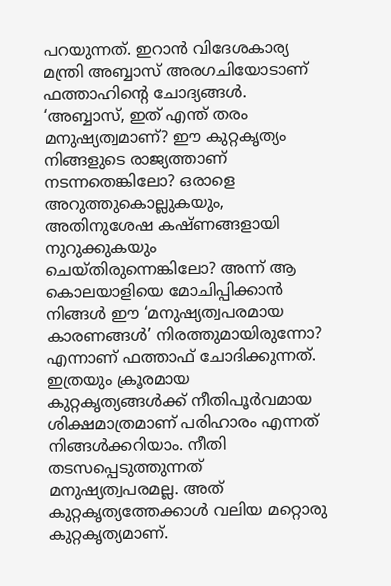പറയുന്നത്. ഇറാന്‍ വിദേശകാര്യ മന്ത്രി അബ്ബാസ് അരഗചിയോടാണ് ഫത്താഹിന്റെ ചോദ്യങ്ങള്‍. ‘അബ്ബാസ്, ഇത് എന്ത് തരം മനുഷ്യത്വമാണ്? ഈ കുറ്റകൃത്യം നിങ്ങളുടെ രാജ്യത്താണ് നടന്നതെങ്കിലോ? ഒരാളെ അറുത്തുകൊല്ലുകയും, അതിനുശേഷ കഷ്ണങ്ങളായി നുറുക്കുകയും ചെയ്തിരുന്നെങ്കിലോ? അന്ന് ആ കൊലയാളിയെ മോചിപ്പിക്കാന്‍ നിങ്ങള്‍ ഈ ‘മനുഷ്യത്വപരമായ കാരണങ്ങള്‍’ നിരത്തുമായിരുന്നോ? എന്നാണ് ഫത്താഫ് ചോദിക്കുന്നത്. ഇത്രയും ക്രൂരമായ കുറ്റകൃത്യങ്ങള്‍ക്ക് നീതിപൂര്‍വമായ ശിക്ഷമാത്രമാണ് പരിഹാരം എന്നത് നിങ്ങള്‍ക്കറിയാം. നീതി തടസപ്പെടുത്തുന്നത് മനുഷ്യത്വപരമല്ല. അത് കുറ്റകൃത്യത്തേക്കാള്‍ വലിയ മറ്റൊരു കുറ്റകൃത്യമാണ്.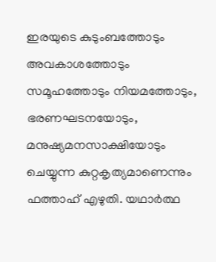ഇരയുടെ കുടുംബത്തോടും അവകാശത്തോടും സമൂഹത്തോടും നിയമത്തോടും, ഭരണഘടനയോടും, മനുഷ്യമനസാക്ഷിയോടും ചെയ്യുന്ന കുറ്റകൃത്യമാണെന്നും ഫത്താഹ് എഴുതി. യഥാര്‍ത്ഥ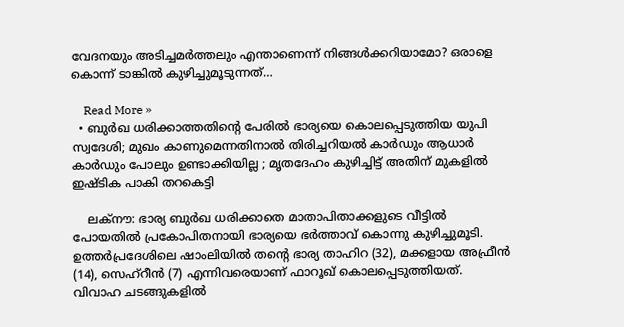വേദനയും അടിച്ചമര്‍ത്തലും എന്താണെന്ന് നിങ്ങള്‍ക്കറിയാമോ? ഒരാളെ കൊന്ന് ടാങ്കില്‍ കുഴിച്ചുമൂടുന്നത്…

    Read More »
  • ബുര്‍ഖ ധരിക്കാത്തതിന്റെ പേരില്‍ ഭാര്യയെ കൊലപ്പെടുത്തിയ യുപി സ്വദേശി; മുഖം കാണുമെന്നതിനാല്‍ തിരിച്ചറിയല്‍ കാര്‍ഡും ആധാര്‍ കാര്‍ഡും പോലും ഉണ്ടാക്കിയില്ല ; മൃതദേഹം കുഴിച്ചിട്ട് അതിന് മുകളില്‍ ഇഷ്ടിക പാകി തറകെട്ടി

    ലക്‌നൗ: ഭാര്യ ബുര്‍ഖ ധരിക്കാതെ മാതാപിതാക്കളുടെ വീട്ടില്‍ പോയതില്‍ പ്രകോപിതനായി ഭാര്യയെ ഭര്‍ത്താവ് കൊന്നു കുഴിച്ചുമൂടി. ഉത്തര്‍പ്രദേശിലെ ഷാംലിയില്‍ തന്റെ ഭാര്യ താഹിറ (32), മക്കളായ അഫ്രീന്‍ (14), സെഹ്റീന്‍ (7) എന്നിവരെയാണ് ഫാറൂഖ് കൊലപ്പെടുത്തിയത്. വിവാഹ ചടങ്ങുകളില്‍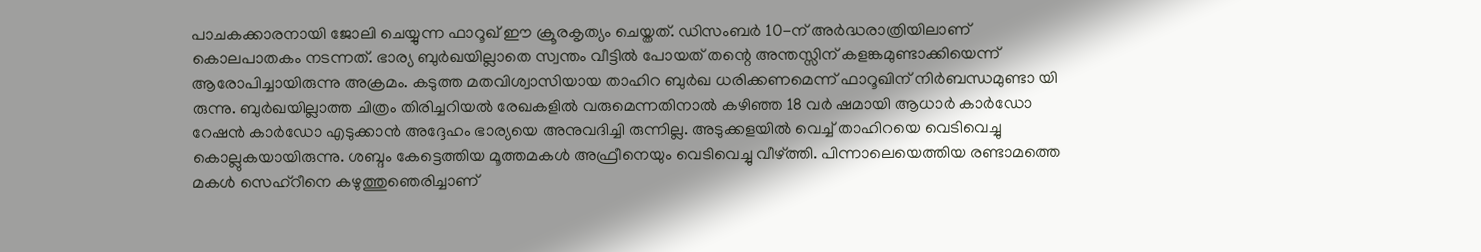പാചകക്കാരനായി ജോലി ചെയ്യുന്ന ഫാറൂഖ് ഈ ക്രൂരകൃത്യം ചെയ്തത്. ഡിസംബര്‍ 10-ന് അര്‍ദ്ധരാത്രിയിലാണ് കൊലപാതകം നടന്നത്. ഭാര്യ ബുര്‍ഖയില്ലാതെ സ്വന്തം വീട്ടില്‍ പോയത് തന്റെ അന്തസ്സിന് കളങ്കമുണ്ടാക്കിയെന്ന് ആരോപിച്ചായിരുന്നു അക്രമം. കടുത്ത മതവിശ്വാസിയായ താഹിറ ബുര്‍ഖ ധരിക്കണമെന്ന് ഫാറൂഖിന് നിര്‍ബന്ധമുണ്ടാ യി രുന്നു. ബുര്‍ഖയില്ലാത്ത ചിത്രം തിരിച്ചറിയല്‍ രേഖകളില്‍ വരുമെന്നതിനാല്‍ കഴിഞ്ഞ 18 വര്‍ ഷമായി ആധാര്‍ കാര്‍ഡോ റേഷന്‍ കാര്‍ഡോ എടുക്കാന്‍ അദ്ദേഹം ഭാര്യയെ അനുവദിച്ചി രുന്നില്ല. അടുക്കളയില്‍ വെച്ച് താഹിറയെ വെടിവെച്ചു കൊല്ലുകയായിരുന്നു. ശബ്ദം കേട്ടെത്തിയ മൂത്തമകള്‍ അഫ്രീനെയും വെടിവെച്ചു വീഴ്ത്തി. പിന്നാലെയെത്തിയ രണ്ടാമത്തെ മകള്‍ സെഹ്റീനെ കഴുത്തുഞെരിച്ചാണ്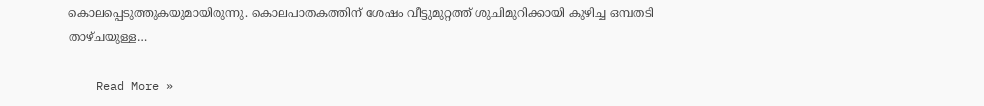കൊലപ്പെടുത്തുകയുമായിരുന്നു. കൊലപാതകത്തിന് ശേഷം വീട്ടുമുറ്റത്ത് ശുചിമുറിക്കായി കുഴിച്ച ഒമ്പതടി താഴ്ചയുള്ള…

    Read More »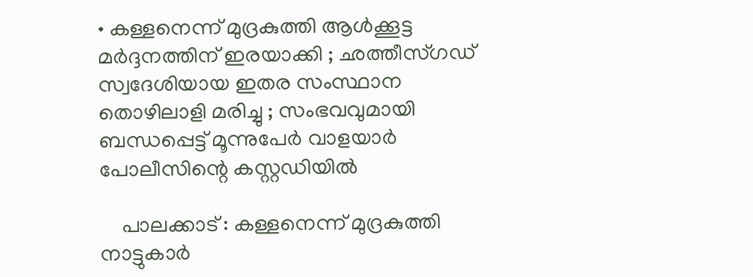• കള്ളനെന്ന് മുദ്രകുത്തി ആള്‍ക്കൂട്ട മര്‍ദ്ദനത്തിന് ഇരയാക്കി ; ഛത്തീസ്ഗഡ് സ്വദേശിയായ ഇതര സംസ്ഥാന തൊഴിലാളി മരിച്ചു ; സംഭവവുമായി ബന്ധപ്പെട്ട് മൂന്നുപേര്‍ വാളയാര്‍ പോലീസിന്റെ കസ്റ്റഡിയില്‍

    പാലക്കാട് : കള്ളനെന്ന് മുദ്രകുത്തി നാട്ടുകാര്‍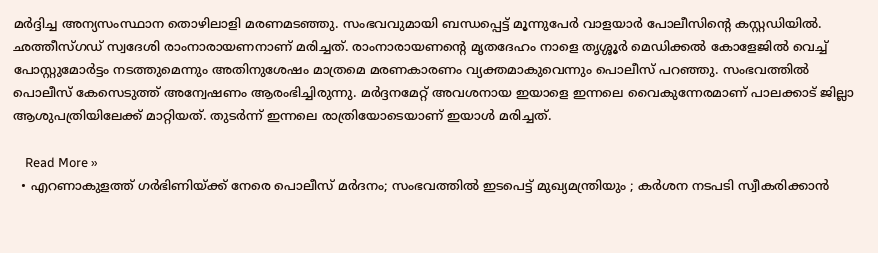മര്‍ദ്ദിച്ച അന്യസംസ്ഥാന തൊഴിലാളി മരണമടഞ്ഞു. സംഭവവുമായി ബന്ധപ്പെട്ട് മൂന്നുപേര്‍ വാളയാര്‍ പോലീസിന്റെ കസ്റ്റഡിയില്‍. ഛത്തീസ്ഗഡ് സ്വദേശി രാംനാരായണനാണ് മരിച്ചത്. രാംനാരായണന്റെ മൃതദേഹം നാളെ തൃശ്ശൂര്‍ മെഡിക്കല്‍ കോളേജില്‍ വെച്ച് പോസ്റ്റുമോര്‍ട്ടം നടത്തുമെന്നും അതിനുശേഷം മാത്രമെ മരണകാരണം വ്യക്തമാകുവെന്നും പൊലീസ് പറഞ്ഞു. സംഭവത്തില്‍ പൊലീസ് കേസെടുത്ത് അന്വേഷണം ആരംഭിച്ചിരുന്നു. മര്‍ദ്ദനമേറ്റ് അവശനായ ഇയാളെ ഇന്നലെ വൈകുന്നേരമാണ് പാലക്കാട് ജില്ലാ ആശുപത്രിയിലേക്ക് മാറ്റിയത്. തുടര്‍ന്ന് ഇന്നലെ രാത്രിയോടെയാണ് ഇയാള്‍ മരിച്ചത്.

    Read More »
  • എറണാകുളത്ത് ഗര്‍ഭിണിയ്ക്ക് നേരെ പൊലീസ് മര്‍ദനം; സംഭവത്തില്‍ ഇടപെട്ട് മുഖ്യമന്ത്രിയും ; കര്‍ശന നടപടി സ്വീകരിക്കാന്‍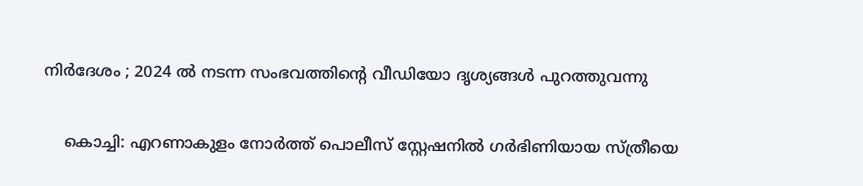നിര്‍ദേശം ; 2024 ല്‍ നടന്ന സംഭവത്തിന്റെ വീഡിയോ ദൃശ്യങ്ങള്‍ പുറത്തുവന്നു

    കൊച്ചി: എറണാകുളം നോര്‍ത്ത് പൊലീസ് സ്റ്റേഷനില്‍ ഗര്‍ഭിണിയായ സ്ത്രീയെ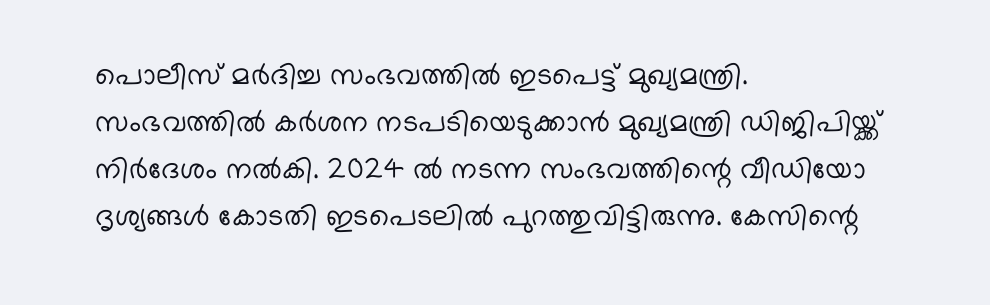പൊലീസ് മര്‍ദിച്ച സംഭവത്തില്‍ ഇടപെട്ട് മുഖ്യമന്ത്രി. സംഭവത്തില്‍ കര്‍ശന നടപടിയെടുക്കാന്‍ മുഖ്യമന്ത്രി ഡിജിപിയ്ക്ക് നിര്‍ദേശം നല്‍കി. 2024 ല്‍ നടന്ന സംഭവത്തിന്റെ വീഡിയോ ദൃശ്യങ്ങള്‍ കോടതി ഇടപെടലില്‍ പുറത്തുവിട്ടിരുന്നു. കേസിന്റെ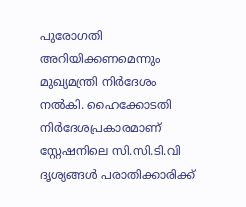പുരോഗതി അറിയിക്കണമെന്നും മുഖ്യമന്ത്രി നിര്‍ദേശം നല്‍കി. ഹൈക്കോടതി നിര്‍ദേശപ്രകാരമാണ് സ്റ്റേഷനിലെ സി.സി.ടി.വി ദൃശ്യങ്ങള്‍ പരാതിക്കാരിക്ക്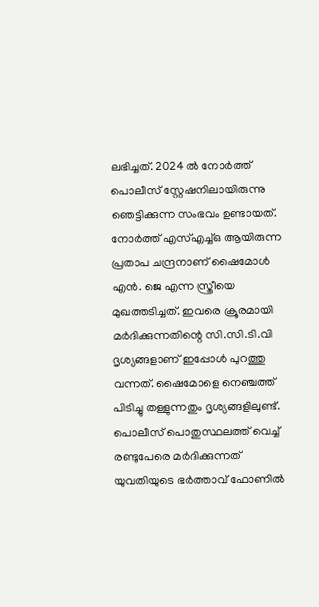ലഭിച്ചത്. 2024 ല്‍ നോര്‍ത്ത് പൊലീസ് സ്റ്റേഷനിലായിരുന്നു ഞെട്ടിക്കുന്ന സംഭവം ഉണ്ടായത്. നോര്‍ത്ത് എസ്എച്ച്ഒ ആയിരുന്ന പ്രതാപ ചന്ദ്രനാണ് ഷൈമോള്‍ എന്‍. ജെ എന്ന സ്ത്രീയെ മുഖത്തടിച്ചത്. ഇവരെ ക്രൂരമായി മര്‍ദിക്കുന്നതിന്റെ സി.സി.ടി.വി ദൃശ്യങ്ങളാണ് ഇപ്പോള്‍ പുറത്തു വന്നത്. ഷൈമോളെ നെഞ്ചത്ത് പിടിച്ചു തള്ളുന്നതും ദൃശ്യങ്ങളിലുണ്ട്. പൊലീസ് പൊതുസ്ഥലത്ത് വെച്ച് രണ്ടുപേരെ മര്‍ദിക്കുന്നത് യുവതിയുടെ ഭര്‍ത്താവ് ഫോണില്‍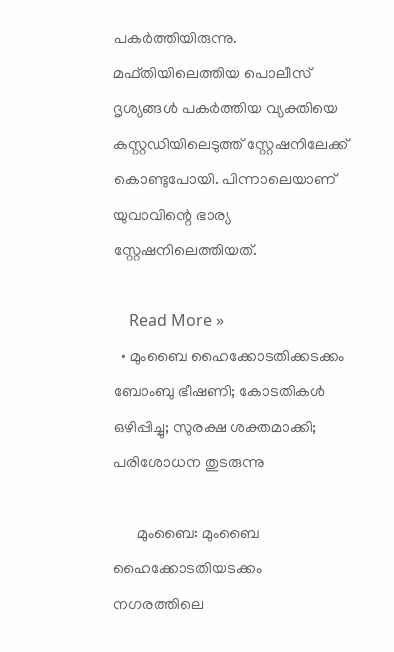പകര്‍ത്തിയിരുന്നു. മഫ്തിയിലെത്തിയ പൊലീസ് ദൃശ്യങ്ങള്‍ പകര്‍ത്തിയ വ്യക്തിയെ കസ്റ്റഡിയിലെടുത്ത് സ്റ്റേഷനിലേക്ക് കൊണ്ടുപോയി. പിന്നാലെയാണ് യുവാവിന്റെ ഭാര്യ സ്റ്റേഷനിലെത്തിയത്.

    Read More »
  • മുംബൈ ഹൈക്കോടതിക്കടക്കം ബോംബു ഭീഷണി; കോടതികള്‍ ഒഴിപ്പിച്ചു; സുരക്ഷ ശക്തമാക്കി; പരിശോധന തുടരുന്നു

      മുംബൈ: മുംബൈ ഹൈക്കോടതിയടക്കം നഗരത്തിലെ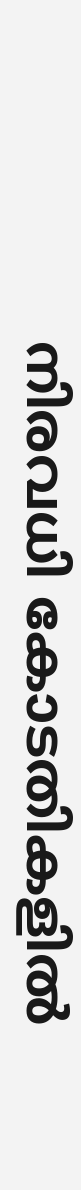നിരവധി കോടതികളില്‍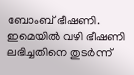ബോംബ് ഭീഷണി. ഇമെയില്‍ വഴി ഭീഷണി ലഭിച്ചതിനെ തുടര്‍ന്ന്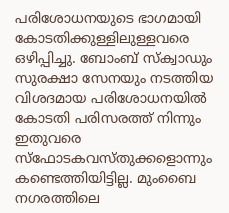പരിശോധനയുടെ ഭാഗമായി കോടതിക്കുള്ളിലുള്ളവരെ ഒഴിപ്പിച്ചു. ബോംബ് സ്‌ക്വാഡും സുരക്ഷാ സേനയും നടത്തിയ വിശദമായ പരിശോധനയില്‍ കോടതി പരിസരത്ത് നിന്നും ഇതുവരെ സ്‌ഫോടകവസ്തുക്കളൊന്നും കണ്ടെത്തിയിട്ടില്ല. മുംബൈ നഗരത്തിലെ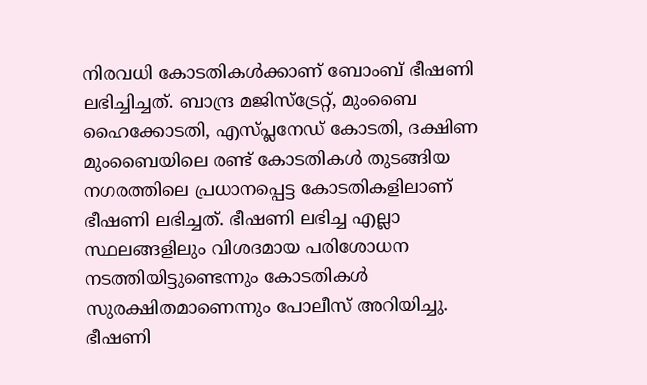നിരവധി കോടതികള്‍ക്കാണ് ബോംബ് ഭീഷണി ലഭിച്ചിച്ചത്. ബാന്ദ്ര മജിസ്‌ട്രേറ്റ്, മുംബൈ ഹൈക്കോടതി, എസ്പ്ലനേഡ് കോടതി, ദക്ഷിണ മുംബൈയിലെ രണ്ട് കോടതികള്‍ തുടങ്ങിയ നഗരത്തിലെ പ്രധാനപ്പെട്ട കോടതികളിലാണ് ഭീഷണി ലഭിച്ചത്. ഭീഷണി ലഭിച്ച എല്ലാ സ്ഥലങ്ങളിലും വിശദമായ പരിശോധന നടത്തിയിട്ടുണ്ടെന്നും കോടതികള്‍ സുരക്ഷിതമാണെന്നും പോലീസ് അറിയിച്ചു. ഭീഷണി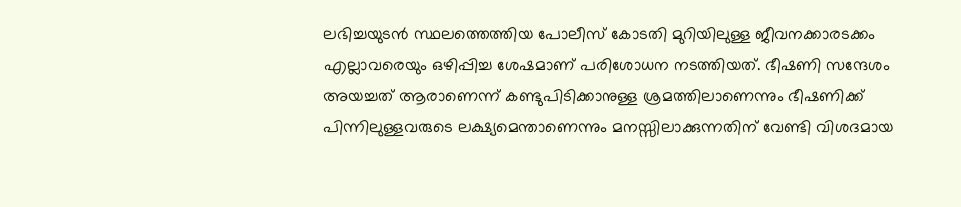ലഭിച്ചയുടന്‍ സ്ഥലത്തെത്തിയ പോലീസ് കോടതി മുറിയിലുള്ള ജീവനക്കാരടക്കം എല്ലാവരെയും ഒഴിപ്പിച്ച ശേഷമാണ് പരിശോധന നടത്തിയത്. ഭീഷണി സന്ദേശം അയച്ചത് ആരാണെന്ന് കണ്ടുപിടിക്കാനുള്ള ശ്രമത്തിലാണെന്നും ഭീഷണിക്ക് പിന്നിലുള്ളവരുടെ ലക്ഷ്യമെന്താണെന്നും മനസ്സിലാക്കുന്നതിന് വേണ്ടി വിശദമായ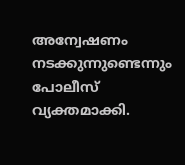അന്വേഷണം നടക്കുന്നുണ്ടെന്നും പോലീസ് വ്യക്തമാക്കി.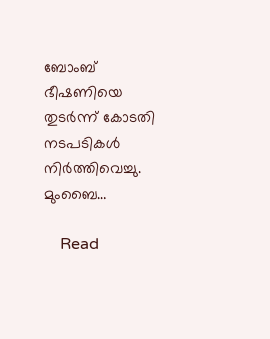ബോംബ് ഭീഷണിയെ തുടര്‍ന്ന് കോടതി നടപടികള്‍ നിര്‍ത്തിവെച്ചു. മുംബൈ…

    Read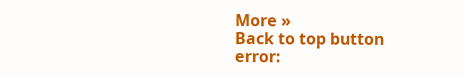More »
Back to top button
error: